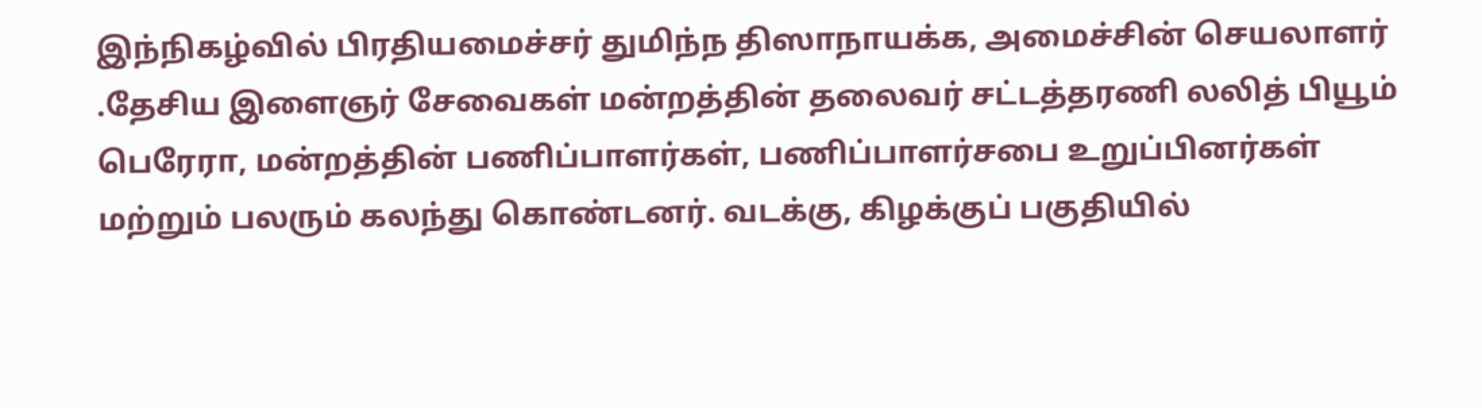இந்நிகழ்வில் பிரதியமைச்சர் துமிந்ந திஸாநாயக்க, அமைச்சின் செயலாளர் .தேசிய இளைஞர் சேவைகள் மன்றத்தின் தலைவர் சட்டத்தரணி லலித் பியூம் பெரேரா, மன்றத்தின் பணிப்பாளர்கள், பணிப்பாளர்சபை உறுப்பினர்கள் மற்றும் பலரும் கலந்து கொண்டனர். வடக்கு, கிழக்குப் பகுதியில்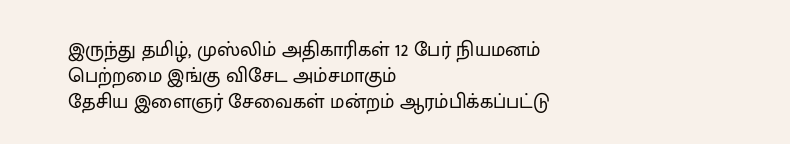இருந்து தமிழ், முஸ்லிம் அதிகாரிகள் 12 பேர் நியமனம் பெற்றமை இங்கு விசேட அம்சமாகும்
தேசிய இளைஞர் சேவைகள் மன்றம் ஆரம்பிக்கப்பட்டு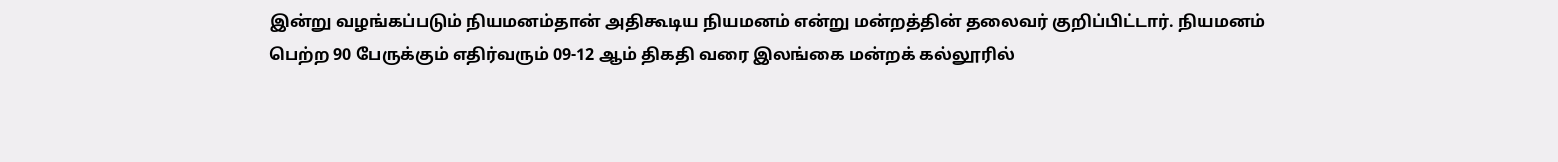இன்று வழங்கப்படும் நியமனம்தான் அதிகூடிய நியமனம் என்று மன்றத்தின் தலைவர் குறிப்பிட்டார். நியமனம் பெற்ற 90 பேருக்கும் எதிர்வரும் 09-12 ஆம் திகதி வரை இலங்கை மன்றக் கல்லூரில்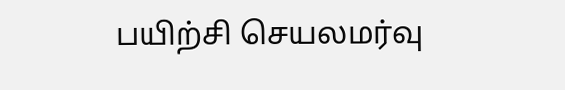பயிற்சி செயலமர்வு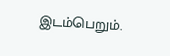இடம்பெறும்.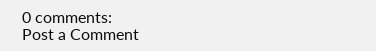0 comments:
Post a Comment